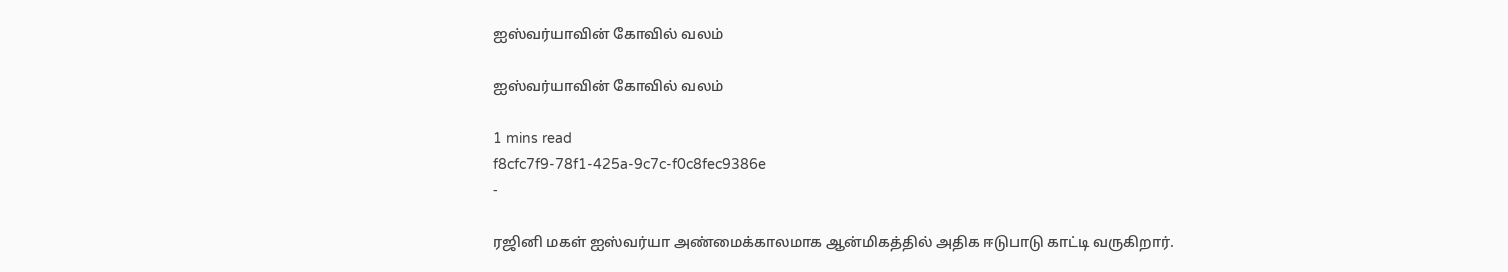ஐஸ்வர்யாவின் கோவில் வலம்

ஐஸ்வர்யாவின் கோவில் வலம்

1 mins read
f8cfc7f9-78f1-425a-9c7c-f0c8fec9386e
-

ரஜினி மகள் ஐஸ்வர்யா அண்மைக்காலமாக ஆன்மிகத்தில் அதிக ஈடுபாடு காட்டி வருகிறார்.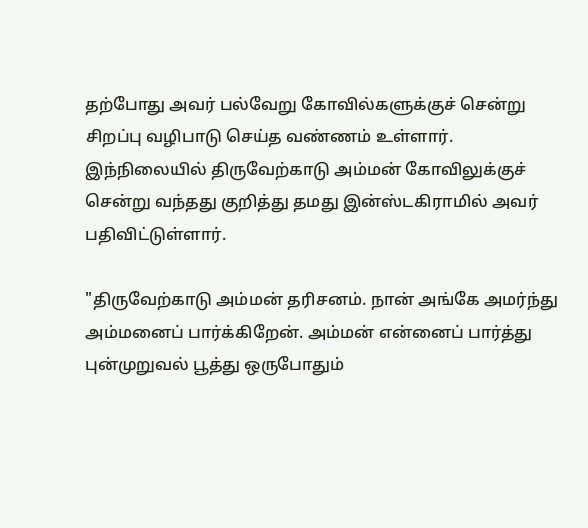தற்போது அவர் பல்வேறு கோவில்களுக்குச் சென்று சிறப்பு வழிபாடு செய்த வண்ணம் உள்ளார். இந்நிலையில் திருவேற்காடு அம்மன் கோவிலுக்குச் சென்று வந்தது குறித்து தமது இன்ஸ்டகிராமில் அவர் பதிவிட்டுள்ளார்.

"திருவேற்காடு அம்மன் தரிசனம். நான் அங்கே அமர்ந்து அம்மனைப் பார்க்கிறேன். அம்மன் என்னைப் பார்த்து புன்முறுவல் பூத்து ஒருபோதும்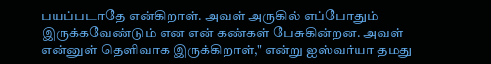பயப்படாதே என்கிறாள். அவள் அருகில் எப்போதும் இருக்கவேண்டும் என என் கண்கள் பேசுகின்றன. அவள் என்னுள் தெளிவாக இருக்கிறாள்," என்று ஐஸ்வர்யா தமது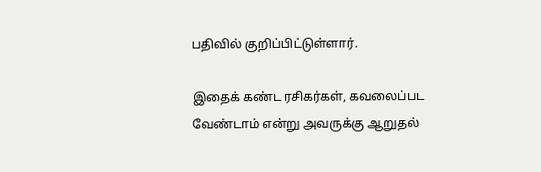பதிவில் குறிப்பிட்டுள்ளார்.

இதைக் கண்ட ரசிகர்கள், கவலைப்பட வேண்டாம் என்று அவருக்கு ஆறுதல்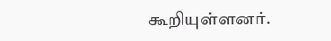கூறியுள்ளனர்.